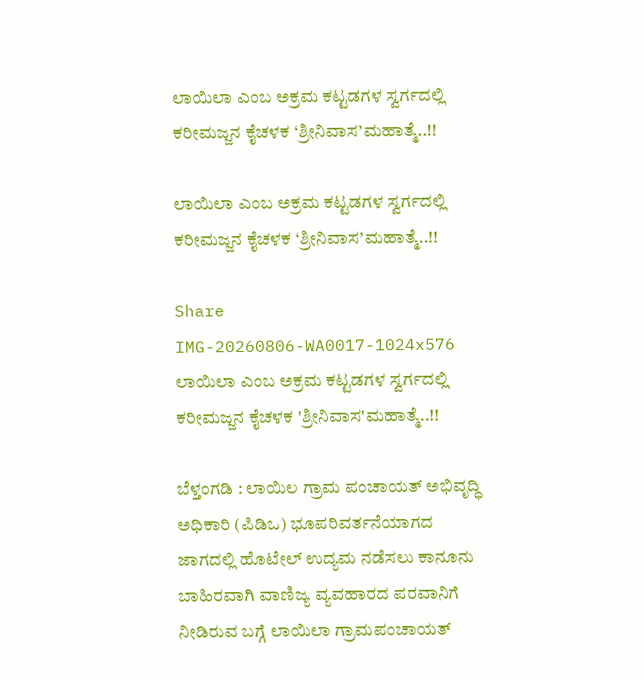ಲಾಯಿಲಾ ಎಂಬ ಅಕ್ರಮ ಕಟ್ಟಡಗಳ ಸ್ವರ್ಗದಲ್ಲಿ ಕರೀಮಜ್ಜನ ಕೈಚಳಕ ‘ಶ್ರೀನಿವಾಸ’ಮಹಾತ್ಮೆ..!!

ಲಾಯಿಲಾ ಎಂಬ ಅಕ್ರಮ ಕಟ್ಟಡಗಳ ಸ್ವರ್ಗದಲ್ಲಿ ಕರೀಮಜ್ಜನ ಕೈಚಳಕ ‘ಶ್ರೀನಿವಾಸ’ಮಹಾತ್ಮೆ..!!

Share
IMG-20260806-WA0017-1024x576 ಲಾಯಿಲಾ ಎಂಬ ಅಕ್ರಮ ಕಟ್ಟಡಗಳ ಸ್ವರ್ಗದಲ್ಲಿ ಕರೀಮಜ್ಜನ ಕೈಚಳಕ 'ಶ್ರೀನಿವಾಸ'ಮಹಾತ್ಮೆ..!!

ಬೆಳ್ತಂಗಡಿ : ಲಾಯಿಲ ಗ್ರಾಮ ಪಂಚಾಯತ್ ಅಭಿವೃದ್ಧಿ ಅಧಿಕಾರಿ (ಪಿಡಿಒ) ಭೂಪರಿವರ್ತನೆಯಾಗದ ಜಾಗದಲ್ಲಿ ಹೊಟೇಲ್ ಉದ್ಯಮ ನಡೆಸಲು ಕಾನೂನು ಬಾಹಿರವಾಗಿ ವಾಣಿಜ್ಯ ವ್ಯವಹಾರದ ಪರವಾನಿಗೆ ನೀಡಿರುವ ಬಗ್ಗೆ ಲಾಯಿಲಾ ಗ್ರಾಮಪಂಚಾಯತ್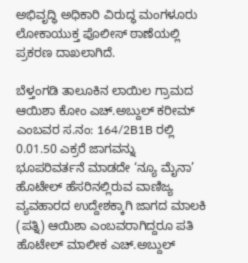ಅಭಿವೃದ್ಧಿ ಅಧಿಕಾರಿ ವಿರುದ್ಧ ಮಂಗಳೂರು ಲೋಕಾಯುಕ್ತ ಪೊಲೀಸ್ ಠಾಣೆಯಲ್ಲಿ ಪ್ರಕರಣ ದಾಖಲಾಗಿದೆ.

ಬೆಳ್ತಂಗಡಿ ತಾಲೂಕಿನ ಲಾಯಿಲ ಗ್ರಾಮದ ಆಯಿಶಾ ಕೋಂ ಎಚ್.ಅಬ್ದುಲ್ ಕರೀಮ್ ಎಂಬವರ ಸ.ನಂ: 164/2B1B ರಲ್ಲಿ 0.01.50 ಎಕ್ರರೆ ಜಾಗವನ್ನು
ಭೂಪರಿವರ್ತನೆ ಮಾಡದೇ ‘ನ್ಯೂ ಮೈನಾ’ ಹೊಟೇಲ್ ಹೆಸರಿನಲ್ಲಿರುವ ವಾಣಿಜ್ಯ ವ್ಯವಹಾರದ ಉದ್ದೇಶಕ್ಕಾಗಿ ಜಾಗದ ಮಾಲಕಿ (ಪತ್ನಿ) ಆಯಿಶಾ ಎಂಬವರಾಗಿದ್ದರೂ ಪತಿ ಹೊಟೇಲ್ ಮಾಲೀಕ ಎಚ್.ಅಬ್ದುಲ್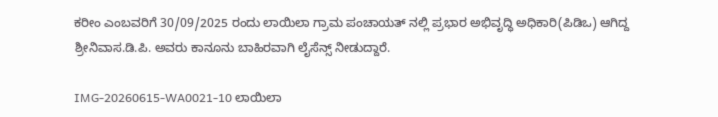ಕರೀಂ ಎಂಬವರಿಗೆ 30/09/2025 ರಂದು ಲಾಯಿಲಾ ಗ್ರಾಮ ಪಂಚಾಯತ್ ನಲ್ಲಿ ಪ್ರಭಾರ ಅಭಿವೃದ್ಧಿ ಅಧಿಕಾರಿ(ಪಿಡಿಒ) ಆಗಿದ್ದ ಶ್ರೀನಿವಾಸ.ಡಿ.ಪಿ. ಅವರು ಕಾನೂನು ಬಾಹಿರವಾಗಿ ಲೈಸೆನ್ಸ್ ನೀಡುದ್ದಾರೆ.

IMG-20260615-WA0021-10 ಲಾಯಿಲಾ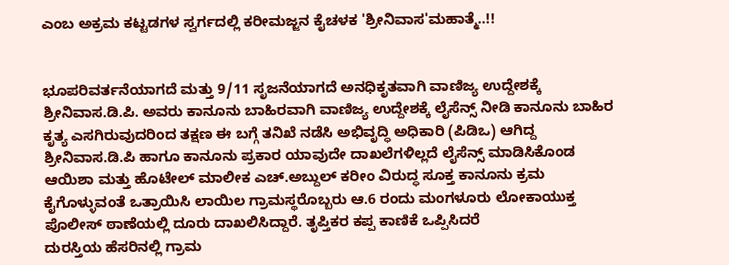ಎಂಬ ಅಕ್ರಮ ಕಟ್ಟಡಗಳ ಸ್ವರ್ಗದಲ್ಲಿ ಕರೀಮಜ್ಜನ ಕೈಚಳಕ 'ಶ್ರೀನಿವಾಸ'ಮಹಾತ್ಮೆ..!!


ಭೂಪರಿವರ್ತನೆಯಾಗದೆ ಮತ್ತು 9/11 ಸೃಜನೆಯಾಗದೆ ಅನಧಿಕೃತವಾಗಿ ವಾಣಿಜ್ಯ ಉದ್ದೇಶಕ್ಕೆ ಶ್ರೀನಿವಾಸ.ಡಿ.ಪಿ. ಅವರು ಕಾನೂನು ಬಾಹಿರವಾಗಿ ವಾಣಿಜ್ಯ ಉದ್ದೇಶಕ್ಕೆ ಲೈಸೆನ್ಸ್ ನೀಡಿ ಕಾನೂನು ಬಾಹಿರ ಕೃತ್ಯ ಎಸಗಿರುವುದರಿಂದ ತಕ್ಷಣ ಈ ಬಗ್ಗೆ ತನಿಖೆ ನಡೆಸಿ ಅಭಿವೃದ್ಧಿ ಅಧಿಕಾರಿ (ಪಿಡಿಒ) ಆಗಿದ್ದ ಶ್ರೀನಿವಾಸ.ಡಿ.ಪಿ ಹಾಗೂ ಕಾನೂನು ಪ್ರಕಾರ ಯಾವುದೇ ದಾಖಲೆಗಳಿಲ್ಲದೆ ಲೈಸೆನ್ಸ್ ಮಾಡಿಸಿಕೊಂಡ ಆಯಿಶಾ ಮತ್ತು ಹೊಟೇಲ್ ಮಾಲೀಕ ಎಚ್.ಅಬ್ದುಲ್ ಕರೀಂ ವಿರುದ್ಧ ಸೂಕ್ತ ಕಾನೂನು ಕ್ರಮ ಕೈಗೊಳ್ಳುವಂತೆ ಒತ್ರಾಯಿಸಿ ಲಾಯಿಲ ಗ್ರಾಮಸ್ಥರೊಬ್ಬರು ಆ.6 ರಂದು ಮಂಗಳೂರು ಲೋಕಾಯುಕ್ತ ಪೊಲೀಸ್ ಠಾಣೆಯಲ್ಲಿ ದೂರು ದಾಖಲಿಸಿದ್ದಾರೆ. ತೃಪ್ತಿಕರ ಕಪ್ಪ ಕಾಣಿಕೆ ಒಪ್ಪಿಸಿದರೆ
ದುರಸ್ತಿಯ ಹೆಸರಿನಲ್ಲಿ ಗ್ರಾಮ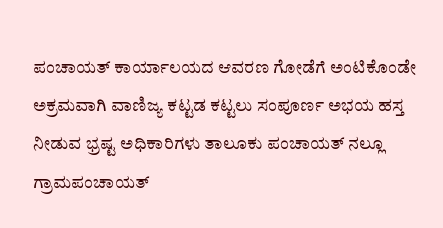ಪಂಚಾಯತ್ ಕಾರ್ಯಾಲಯದ ಆವರಣ ಗೋಡೆಗೆ ಅಂಟಿಕೊಂಡೇ ಅಕ್ರಮವಾಗಿ ವಾಣಿಜ್ಯ ಕಟ್ಟಡ ಕಟ್ಟಲು ಸಂಪೂರ್ಣ ಅಭಯ ಹಸ್ತ ನೀಡುವ ಭ್ರಷ್ಟ ಅಧಿಕಾರಿಗಳು ತಾಲೂಕು ಪಂಚಾಯತ್ ನಲ್ಲೂ ಗ್ರಾಮಪಂಚಾಯತ್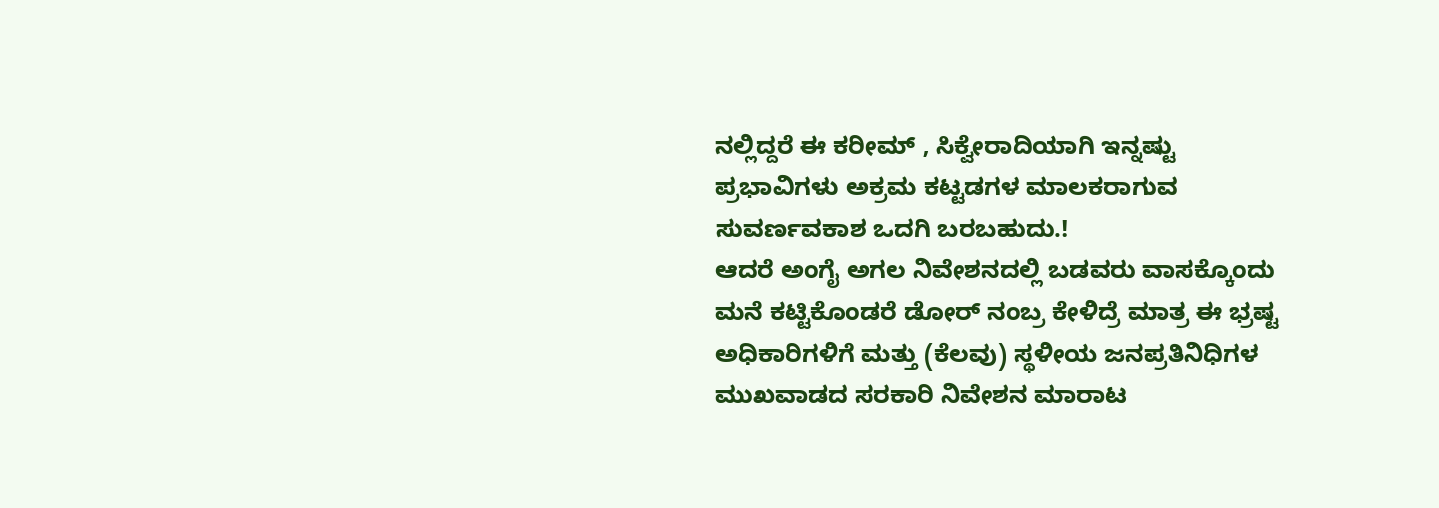ನಲ್ಲಿದ್ದರೆ ಈ ಕರೀಮ್ , ಸಿಕ್ವೇರಾದಿಯಾಗಿ ಇನ್ನಷ್ಟು ಪ್ರಭಾವಿಗಳು ಅಕ್ರಮ ಕಟ್ಟಡಗಳ ಮಾಲಕರಾಗುವ ಸುವರ್ಣವಕಾಶ ಒದಗಿ ಬರಬಹುದು.!
ಆದರೆ ಅಂಗೈ ಅಗಲ ನಿವೇಶನದಲ್ಲಿ ಬಡವರು ವಾಸಕ್ಕೊಂದು ಮನೆ ಕಟ್ಟಿಕೊಂಡರೆ ಡೋರ್ ನಂಬ್ರ ಕೇಳಿದ್ರೆ ಮಾತ್ರ ಈ ಭ್ರಷ್ಟ ಅಧಿಕಾರಿಗಳಿಗೆ ಮತ್ತು (ಕೆಲವು) ಸ್ಥಳೀಯ ಜನಪ್ರತಿನಿಧಿಗಳ ಮುಖವಾಡದ ಸರಕಾರಿ ನಿವೇಶನ ಮಾರಾಟ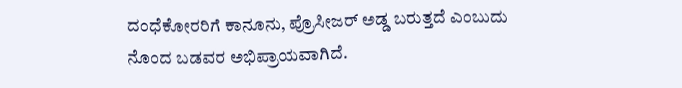ದಂಧೆಕೋರರಿಗೆ ಕಾನೂನು, ಪ್ರೊಸೀಜರ್ ಅಡ್ಡ ಬರುತ್ತದೆ ಎಂಬುದು ನೊಂದ ಬಡವರ ಅಭಿಪ್ರಾಯವಾಗಿದೆ.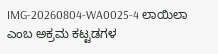IMG-20260804-WA0025-4 ಲಾಯಿಲಾ ಎಂಬ ಅಕ್ರಮ ಕಟ್ಟಡಗಳ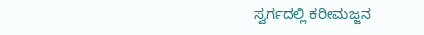ಸ್ವರ್ಗದಲ್ಲಿ ಕರೀಮಜ್ಜನ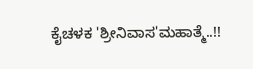ಕೈಚಳಕ 'ಶ್ರೀನಿವಾಸ'ಮಹಾತ್ಮೆ..!!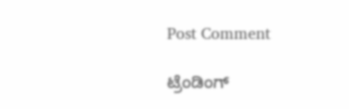Post Comment

ಟ್ರೆಂಡಿಂಗ್‌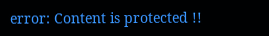error: Content is protected !!